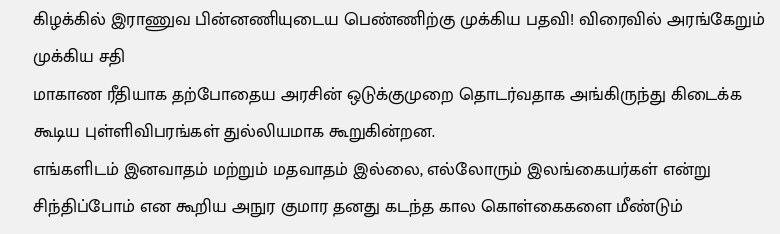கிழக்கில் இராணுவ பின்னணியுடைய பெண்ணிற்கு முக்கிய பதவி! விரைவில் அரங்கேறும் முக்கிய சதி
மாகாண ரீதியாக தற்போதைய அரசின் ஒடுக்குமுறை தொடர்வதாக அங்கிருந்து கிடைக்க கூடிய புள்ளிவிபரங்கள் துல்லியமாக கூறுகின்றன.
எங்களிடம் இனவாதம் மற்றும் மதவாதம் இல்லை, எல்லோரும் இலங்கையர்கள் என்று சிந்திப்போம் என கூறிய அநுர குமார தனது கடந்த கால கொள்கைகளை மீண்டும்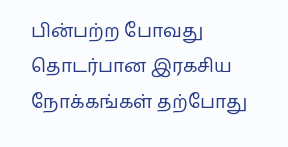பின்பற்ற போவது தொடர்பான இரகசிய நோக்கங்கள் தற்போது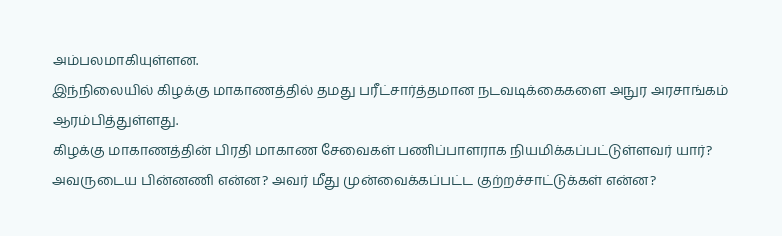அம்பலமாகியுள்ளன.
இந்நிலையில் கிழக்கு மாகாணத்தில் தமது பரீட்சார்த்தமான நடவடிக்கைகளை அநுர அரசாங்கம் ஆரம்பித்துள்ளது.
கிழக்கு மாகாணத்தின் பிரதி மாகாண சேவைகள் பணிப்பாளராக நியமிக்கப்பட்டுள்ளவர் யார்? அவருடைய பின்னணி என்ன? அவர் மீது முன்வைக்கப்பட்ட குற்றச்சாட்டுக்கள் என்ன?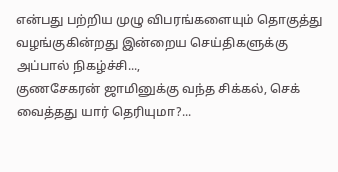என்பது பற்றிய முழு விபரங்களையும் தொகுத்து வழங்குகின்றது இன்றைய செய்திகளுக்கு அப்பால் நிகழ்ச்சி...,
குணசேகரன் ஜாமினுக்கு வந்த சிக்கல், செக் வைத்தது யார் தெரியுமா?...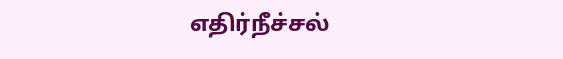எதிர்நீச்சல்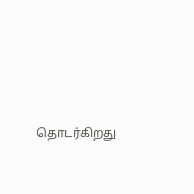தொடர்கிறது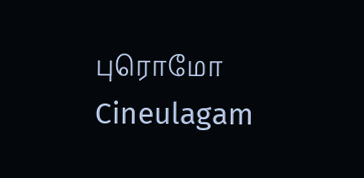புரொமோ Cineulagam